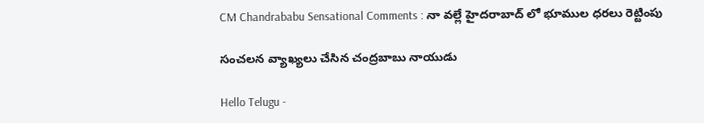CM Chandrababu Sensational Comments : నా వ‌ల్లే హైద‌రాబాద్ లో భూముల ధ‌ర‌లు రెట్టింపు

సంచ‌ల‌న వ్యాఖ్య‌లు చేసిన చంద్ర‌బాబు నాయుడు

Hello Telugu -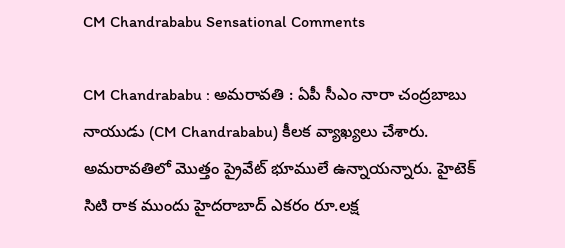CM Chandrababu Sensational Comments

CM Chandrababu : అమ‌రావ‌తి : ఏపీ సీఎం నారా చంద్ర‌బాబు నాయుడు (CM Chandrababu) కీల‌క వ్యాఖ్య‌లు చేశారు. అమరావతిలో మొత్తం ప్రైవేట్ భూములే ఉన్నాయ‌న్నారు. హైటెక్ సిటి రాక ముందు హైదరాబాద్ ఎకరం రూ.లక్ష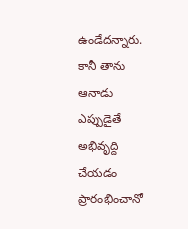ఉండేదన్నారు. కానీ తాను ఆనాడు ఎప్పుడైతే అభివృద్ది చేయ‌డం ప్రారంభించానో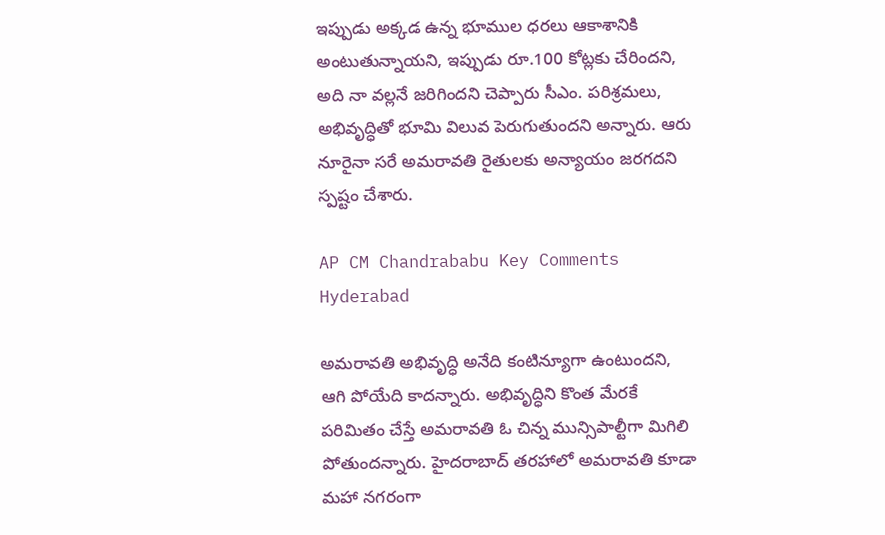ఇప్పుడు అక్క‌డ ఉన్న భూముల ధ‌ర‌లు ఆకాశానికి అంటుతున్నాయ‌ని, ఇప్పుడు రూ.100 కోట్లకు చేరిందని, అది నా వ‌ల్ల‌నే జ‌రిగింద‌ని చెప్పారు సీఎం. పరిశ్రమలు, అభివృద్ధితో భూమి విలువ పెరుగుతుందని అన్నారు. ఆరు నూరైనా స‌రే అమరావతి రైతులకు అన్యాయం జరగదని స్ప‌ష్టం చేశారు.

AP CM Chandrababu Key Comments Hyderabad

అమరావతి అభివృద్ధి అనేది కంటిన్యూగా ఉంటుందని, ఆగి పోయేది కాద‌న్నారు. అభివృద్ధిని కొంత మేరకే పరిమితం చేస్తే అమరావతి ఓ చిన్న మున్సిపాల్టీగా మిగిలి పోతుంద‌న్నారు. హైదరాబాద్ తరహాలో అమరావతి కూడా మహా నగరంగా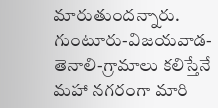మారుతుందన్నారు. గుంటూరు-విజయవాడ-తెనాలి-గ్రామాలు కలిస్తేనే మహా నగరంగా మారి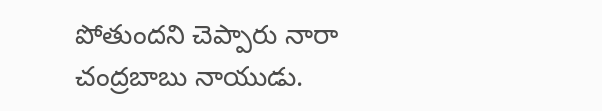పోతుంద‌ని చెప్పారు నారా చంద్ర‌బాబు నాయుడు.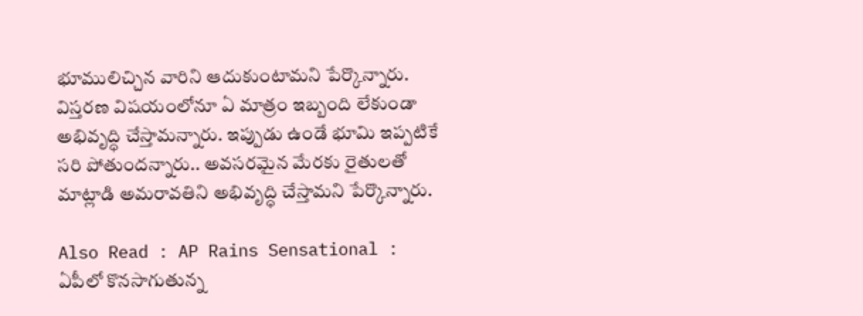భూములిచ్చిన వారిని ఆదుకుంటామ‌ని పేర్కొన్నారు. విస్తరణ విషయంలోనూ ఏ మాత్రం ఇబ్బంది లేకుండా అభివృద్ధి చేస్తామ‌న్నారు. ఇప్పుడు ఉండే భూమి ఇప్పటికే సరి పోతుందన్నారు.. అవసరమైన మేరకు రైతులతో మాట్లాడి అమరావతిని అభివృద్ధి చేస్తామ‌ని పేర్కొన్నారు.

Also Read : AP Rains Sensational : ఏపీలో కొన‌సాగుతున్న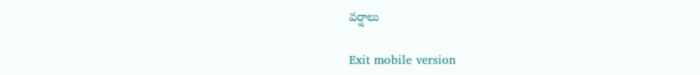వ‌ర్షాలు

Exit mobile version